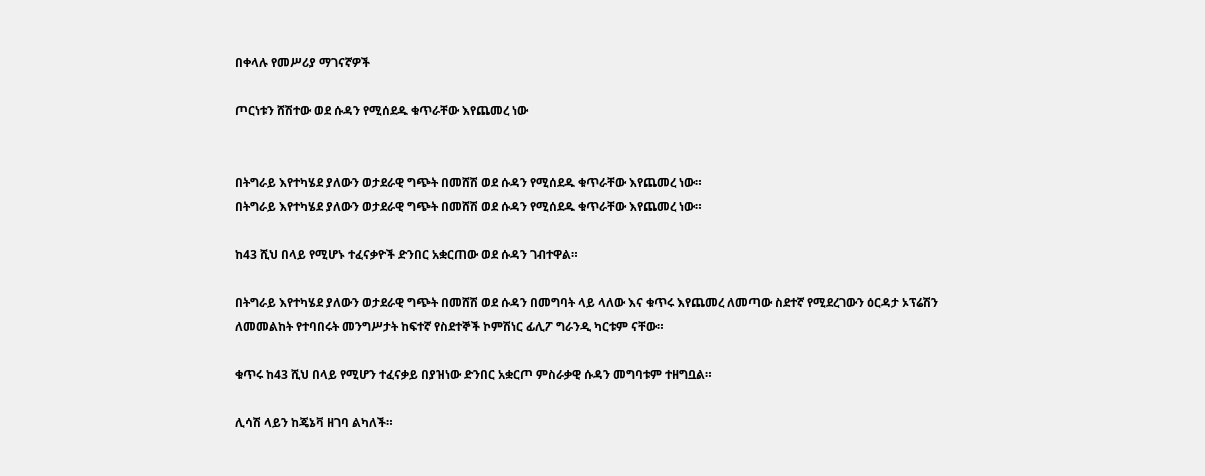በቀላሉ የመሥሪያ ማገናኛዎች

ጦርነቱን ሸሽተው ወደ ሱዳን የሚሰደዱ ቁጥራቸው እየጨመረ ነው


በትግራይ እየተካሄደ ያለውን ወታደራዊ ግጭት በመሸሽ ወደ ሱዳን የሚሰደዱ ቁጥራቸው እየጨመረ ነው።
በትግራይ እየተካሄደ ያለውን ወታደራዊ ግጭት በመሸሽ ወደ ሱዳን የሚሰደዱ ቁጥራቸው እየጨመረ ነው።

ከ43 ሺህ በላይ የሚሆኑ ተፈናቃዮች ድንበር አቋርጠው ወደ ሱዳን ገብተዋል።

በትግራይ እየተካሄደ ያለውን ወታደራዊ ግጭት በመሸሽ ወደ ሱዳን በመግባት ላይ ላለው እና ቁጥሩ እየጨመረ ለመጣው ስደተኛ የሚደረገውን ዕርዳታ ኦፕሬሽን ለመመልከት የተባበሩት መንግሥታት ከፍተኛ የስደተኞች ኮምሽነር ፊሊፖ ግራንዲ ካርቱም ናቸው።

ቁጥሩ ከ43 ሺህ በላይ የሚሆን ተፈናቃይ በያዝነው ድንበር አቋርጦ ምስራቃዊ ሱዳን መግባቱም ተዘግቧል።

ሊሳሽ ላይን ከጄኔቫ ዘገባ ልካለች።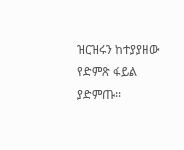ዝርዝሩን ከተያያዘው የድምጽ ፋይል ያድምጡ፡፡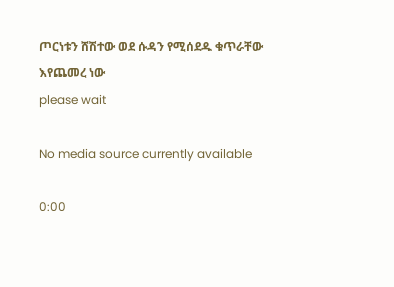ጦርነቱን ሸሽተው ወደ ሱዳን የሚሰደዱ ቁጥራቸው እየጨመረ ነው
please wait

No media source currently available

0:00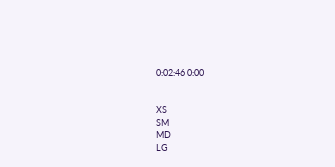0:02:46 0:00


XS
SM
MD
LG